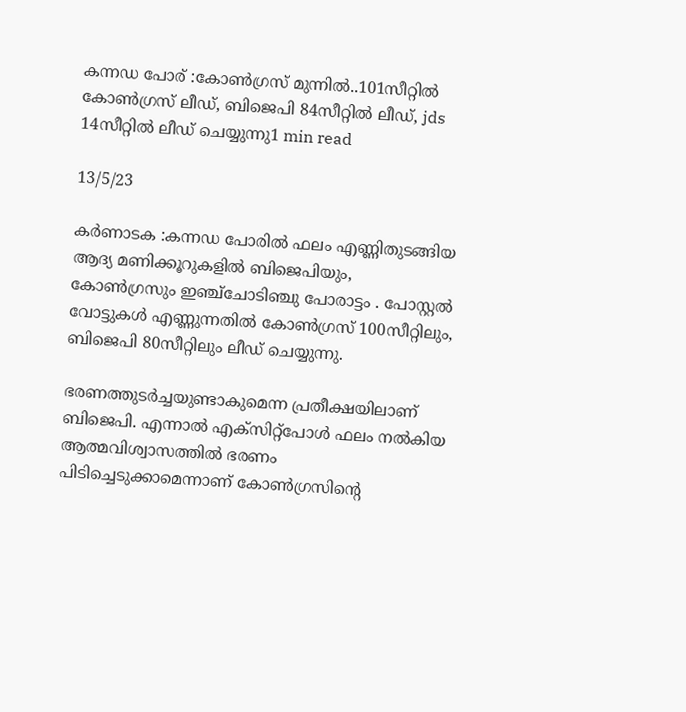കന്നഡ പോര് :കോൺഗ്രസ്‌ മുന്നിൽ..101സീറ്റിൽ കോൺഗ്രസ്‌ ലീഡ്, ബിജെപി 84സീറ്റിൽ ലീഡ്, jds 14സീറ്റിൽ ലീഡ് ചെയ്യുന്നു1 min read

13/5/23

കർണാടക :കന്നഡ പോരിൽ ഫലം എണ്ണിതുടങ്ങിയ ആദ്യ മണിക്കൂറുകളിൽ ബിജെപിയും, കോൺഗ്രസും ഇഞ്ച്ചോടിഞ്ചു പോരാട്ടം . പോസ്റ്റൽ വോട്ടുകൾ എണ്ണുന്നതിൽ കോൺഗ്രസ്‌ 100സീറ്റിലും, ബിജെപി 80സീറ്റിലും ലീഡ് ചെയ്യുന്നു.

ഭരണത്തുടര്‍ച്ചയുണ്ടാകുമെന്ന പ്രതീക്ഷയിലാണ് ബിജെപി. എന്നാല്‍ എക്സിറ്റ്പോള്‍ ഫലം നല്‍കിയ ആത്മവിശ്വാസത്തില്‍ ഭരണം പിടിച്ചെടുക്കാമെന്നാണ് കോണ്‍ഗ്രസിന്റെ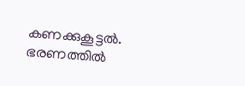കണക്കുകൂട്ടല്‍. ഭരണത്തില്‍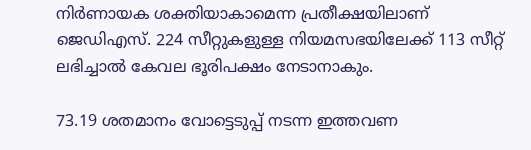നിര്‍ണായക ശക്തിയാകാമെന്ന പ്രതീക്ഷയിലാണ് ജെഡിഎസ്. 224 സീറ്റുകളുള്ള നിയമസഭയിലേക്ക് 113 സീറ്റ് ലഭിച്ചാല്‍ കേവല ഭൂരിപക്ഷം നേടാനാകും.

73.19 ശതമാനം വോട്ടെടുപ്പ്‌ നടന്ന ഇത്തവണ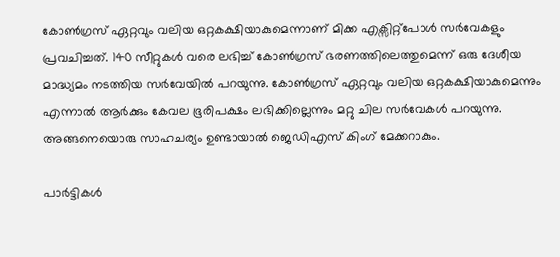കോണ്‍ഗ്രസ്‌ ഏറ്റവും വലിയ ഒറ്റകക്ഷിയാകുമെന്നാണ് മിക്ക എക്സിറ്റ്പോള്‍ സര്‍വേകളും പ്രവചിച്ചത്. 140 സീറ്റുകള്‍ വരെ ലഭിച്ച്‌ കോണ്‍ഗ്രസ് ഭരണത്തിലെത്തുമെന്ന് ഒരു ദേശീയ മാദ്ധ്യമം നടത്തിയ സര്‍വേയില്‍ പറയുന്നു. കോണ്‍ഗ്രസ്‌ ഏറ്റവും വലിയ ഒറ്റകക്ഷിയാകുമെന്നും എന്നാല്‍ ആര്‍ക്കും കേവല ഭൂരിപക്ഷം ലഭിക്കില്ലെന്നും മറ്റു ചില സര്‍വേകള്‍ പറയുന്നു. അങ്ങനെയൊരു സാഹചര്യം ഉണ്ടായാല്‍ ജെഡിഎസ്‌ കിംഗ് മേക്കറാകും.

പാര്‍ട്ടികള്‍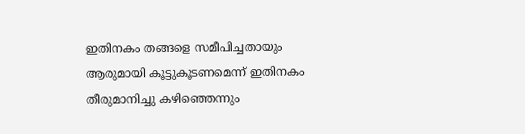ഇതിനകം തങ്ങളെ സമീപിച്ചതായും ആരുമായി കൂട്ടുകൂടണമെന്ന് ഇതിനകം തീരുമാനിച്ചു കഴിഞ്ഞെന്നും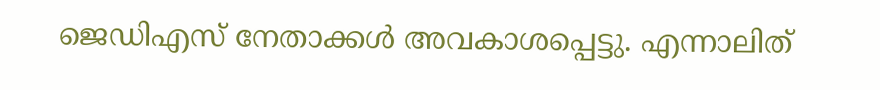ജെഡിഎസ്‌ നേതാക്കള്‍ അവകാശപ്പെട്ടു. എന്നാലിത്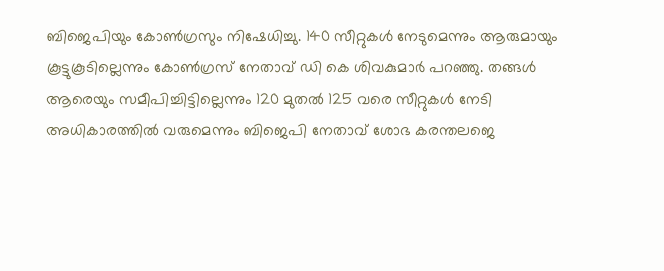ബിജെപിയും കോണ്‍ഗ്രസും നിഷേധിച്ചു. 140 സീറ്റുകള്‍ നേടുമെന്നും ആരുമായും കൂട്ടുകൂടില്ലെന്നും കോണ്‍ഗ്രസ്‌ നേതാവ്‌ ഡി കെ ശിവകുമാര്‍ പറഞ്ഞു. തങ്ങള്‍ ആരെയും സമീപിച്ചിട്ടില്ലെന്നും 120 മുതല്‍ 125 വരെ സീറ്റുകള്‍ നേടി അധികാരത്തില്‍ വരുമെന്നും ബിജെപി നേതാവ്‌ ശോഭ കരന്തലജെ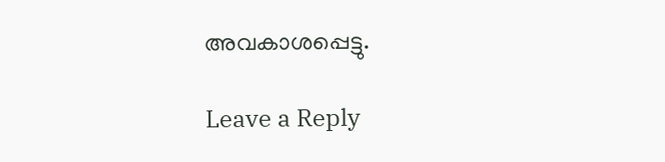അവകാശപ്പെട്ടു.

Leave a Reply